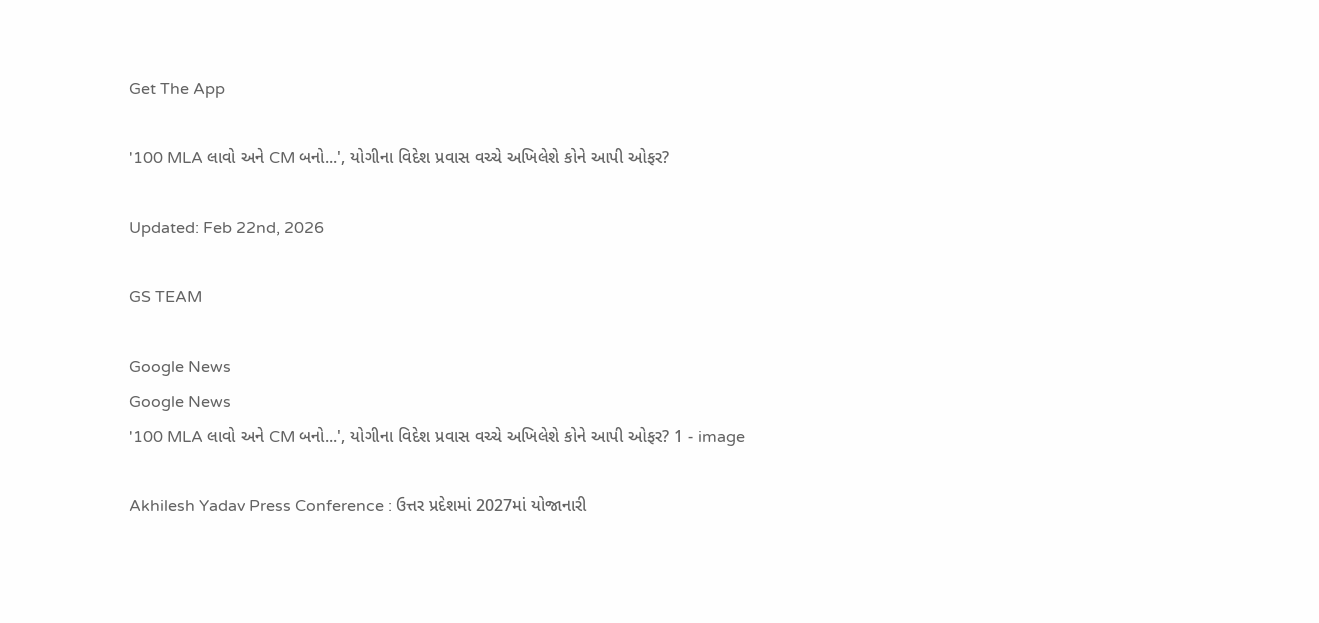Get The App

'100 MLA લાવો અને CM બનો...', યોગીના વિદેશ પ્રવાસ વચ્ચે અખિલેશે કોને આપી ઓફર?

Updated: Feb 22nd, 2026

GS TEAM

Google News
Google News
'100 MLA લાવો અને CM બનો...', યોગીના વિદેશ પ્રવાસ વચ્ચે અખિલેશે કોને આપી ઓફર? 1 - image

Akhilesh Yadav Press Conference : ઉત્તર પ્રદેશમાં 2027માં યોજાનારી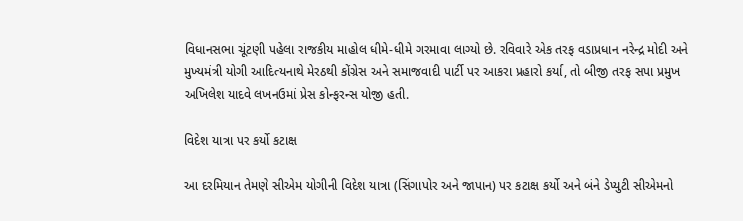વિધાનસભા ચૂંટણી પહેલા રાજકીય માહોલ ધીમે-ધીમે ગરમાવા લાગ્યો છે. રવિવારે એક તરફ વડાપ્રધાન નરેન્દ્ર મોદી અને મુખ્યમંત્રી યોગી આદિત્યનાથે મેરઠથી કોંગ્રેસ અને સમાજવાદી પાર્ટી પર આકરા પ્રહારો કર્યા, તો બીજી તરફ સપા પ્રમુખ અખિલેશ યાદવે લખનઉમાં પ્રેસ કોન્ફરન્સ યોજી હતી.

વિદેશ યાત્રા પર કર્યો કટાક્ષ

આ દરમિયાન તેમણે સીએમ યોગીની વિદેશ યાત્રા (સિંગાપોર અને જાપાન) પર કટાક્ષ કર્યો અને બંને ડેપ્યુટી સીએમનો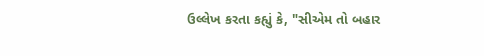ઉલ્લેખ કરતા કહ્યું કે, "સીએમ તો બહાર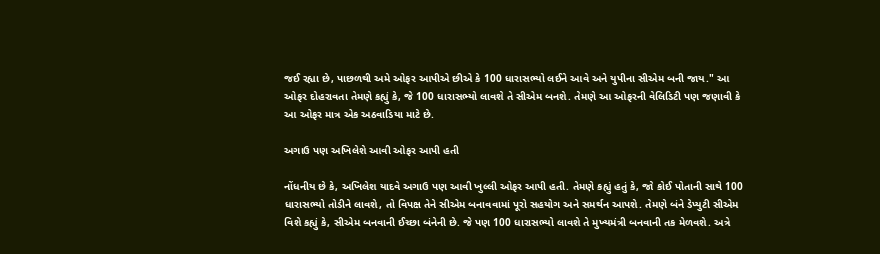જઈ રહ્યા છે, પાછળથી અમે ઓફર આપીએ છીએ કે 100 ધારાસભ્યો લઈને આવે અને યુપીના સીએમ બની જાય." આ ઓફર દોહરાવતા તેમણે કહ્યું કે, જે 100 ધારાસભ્યો લાવશે તે સીએમ બનશે. તેમણે આ ઓફરની વેલિડિટી પણ જણાવી કે આ ઓફર માત્ર એક અઠવાડિયા માટે છે.

અગાઉ પણ અખિલેશે આવી ઓફર આપી હતી

નોંધનીય છે કે, અખિલેશ યાદવે અગાઉ પણ આવી ખુલ્લી ઓફર આપી હતી. તેમણે કહ્યું હતું કે, જો કોઈ પોતાની સાથે 100 ધારાસભ્યો તોડીને લાવશે, તો વિપક્ષ તેને સીએમ બનાવવામાં પૂરો સહયોગ અને સમર્થન આપશે. તેમણે બંને ડેપ્યુટી સીએમ વિશે કહ્યું કે, સીએમ બનવાની ઈચ્છા બંનેની છે. જે પણ 100 ધારાસભ્યો લાવશે તે મુખ્યમંત્રી બનવાની તક મેળવશે. અત્રે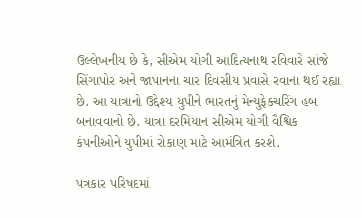ઉલ્લેખનીય છે કે, સીએમ યોગી આદિત્યનાથ રવિવારે સાંજે સિંગાપોર અને જાપાનના ચાર દિવસીય પ્રવાસે રવાના થઈ રહ્યા છે. આ યાત્રાનો ઉદ્દેશ્ય યુપીને ભારતનું મેન્યુફેક્ચરિંગ હબ બનાવવાનો છે. યાત્રા દરમિયાન સીએમ યોગી વૈશ્વિક કંપનીઓને યુપીમાં રોકાણ માટે આમંત્રિત કરશે.

પત્રકાર પરિષદમાં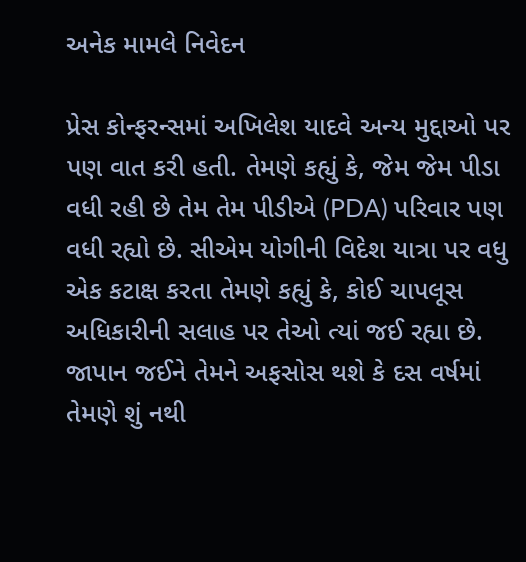અનેક મામલે નિવેદન

પ્રેસ કોન્ફરન્સમાં અખિલેશ યાદવે અન્ય મુદ્દાઓ પર પણ વાત કરી હતી. તેમણે કહ્યું કે, જેમ જેમ પીડા વધી રહી છે તેમ તેમ પીડીએ (PDA) પરિવાર પણ વધી રહ્યો છે. સીએમ યોગીની વિદેશ યાત્રા પર વધુ એક કટાક્ષ કરતા તેમણે કહ્યું કે, કોઈ ચાપલૂસ અધિકારીની સલાહ પર તેઓ ત્યાં જઈ રહ્યા છે. જાપાન જઈને તેમને અફસોસ થશે કે દસ વર્ષમાં તેમણે શું નથી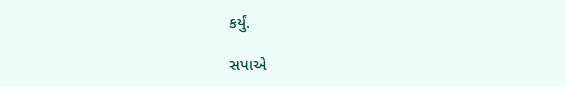કર્યું.

સપાએ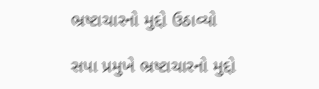ભ્રષ્ટાચારનો મુદ્દો ઉઠાવ્યો

સપા પ્રમુખે ભ્રષ્ટાચારનો મુદ્દો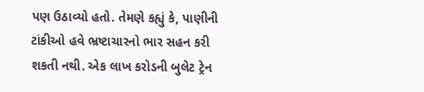પણ ઉઠાવ્યો હતો. તેમણે કહ્યું કે, પાણીની ટાંકીઓ હવે ભ્રષ્ટાચારનો ભાર સહન કરી શકતી નથી. એક લાખ કરોડની બુલેટ ટ્રેન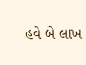હવે બે લાખ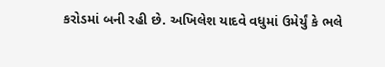કરોડમાં બની રહી છે. અખિલેશ યાદવે વધુમાં ઉમેર્યું કે ભલે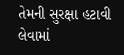તેમની સુરક્ષા હટાવી લેવામાં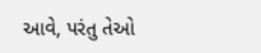આવે, પરંતુ તેઓ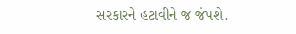સરકારને હટાવીને જ જંપશે.